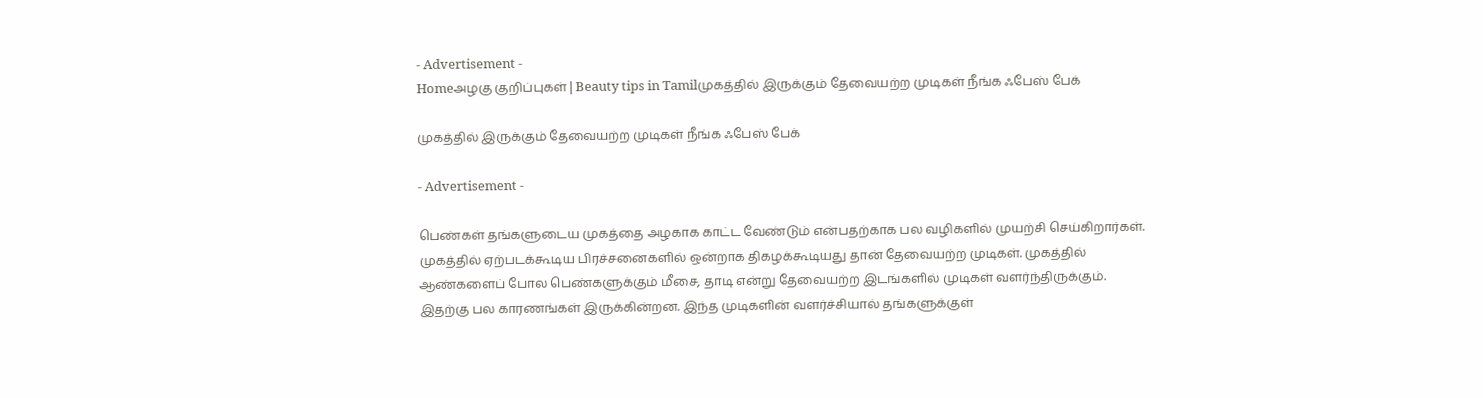- Advertisement -
Homeஅழகு குறிப்புகள் | Beauty tips in Tamilமுகத்தில் இருக்கும் தேவையற்ற முடிகள் நீங்க ஃபேஸ் பேக்

முகத்தில் இருக்கும் தேவையற்ற முடிகள் நீங்க ஃபேஸ் பேக்

- Advertisement -

பெண்கள் தங்களுடைய முகத்தை அழகாக காட்ட வேண்டும் என்பதற்காக பல வழிகளில் முயற்சி செய்கிறார்கள். முகத்தில் ஏற்படக்கூடிய பிரச்சனைகளில் ஒன்றாக திகழக்கூடியது தான் தேவையற்ற முடிகள். முகத்தில் ஆண்களைப் போல பெண்களுக்கும் மீசை, தாடி என்று தேவையற்ற இடங்களில் முடிகள் வளர்ந்திருக்கும். இதற்கு பல காரணங்கள் இருக்கின்றன. இந்த முடிகளின் வளர்ச்சியால் தங்களுக்குள்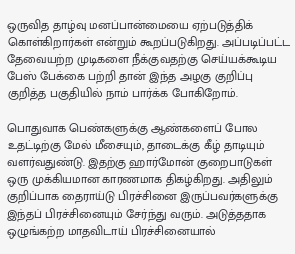ஒருவித தாழ்வு மனப்பான்மையை ஏற்படுத்திக் கொள்கிறார்கள் என்றும் கூறப்படுகிறது. அப்படிப்பட்ட தேவையற்ற முடிகளை நீக்குவதற்கு செய்யக்கூடிய பேஸ் பேக்கை பற்றி தான் இந்த அழகு குறிப்பு குறித்த பகுதியில் நாம் பார்க்க போகிறோம்.

பொதுவாக பெண்களுக்கு ஆண்களைப் போல உதட்டிற்கு மேல் மீசையும், தாடைக்கு கீழ் தாடியும் வளர்வதுண்டு. இதற்கு ஹார்மோன் குறைபாடுகள் ஒரு முக்கியமான காரணமாக திகழ்கிறது. அதிலும் குறிப்பாக தைராய்டு பிரச்சினை இருப்பவர்களுக்கு இந்தப் பிரச்சினையும் சேர்ந்து வரும். அடுத்ததாக ஒழுங்கற்ற மாதவிடாய் பிரச்சினையால்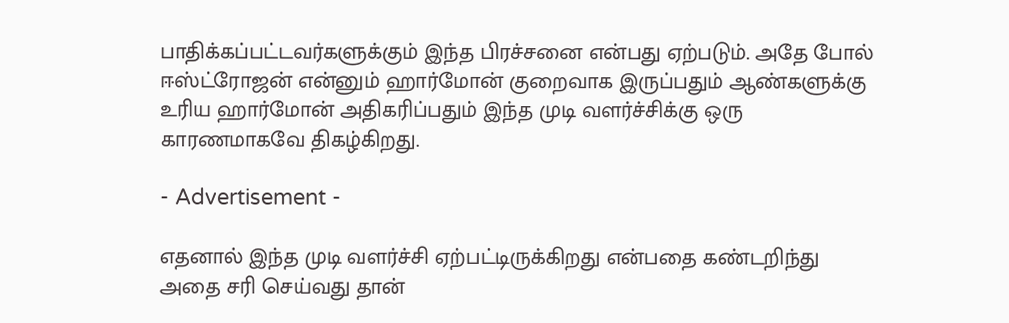பாதிக்கப்பட்டவர்களுக்கும் இந்த பிரச்சனை என்பது ஏற்படும். அதே போல் ஈஸ்ட்ரோஜன் என்னும் ஹார்மோன் குறைவாக இருப்பதும் ஆண்களுக்கு உரிய ஹார்மோன் அதிகரிப்பதும் இந்த முடி வளர்ச்சிக்கு ஒரு காரணமாகவே திகழ்கிறது.

- Advertisement -

எதனால் இந்த முடி வளர்ச்சி ஏற்பட்டிருக்கிறது என்பதை கண்டறிந்து அதை சரி செய்வது தான்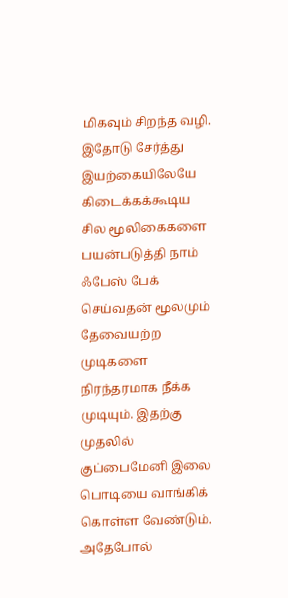மிகவும் சிறந்த வழி. இதோடு சேர்த்து இயற்கையிலேயே கிடைக்கக்கூடிய சில மூலிகைகளை பயன்படுத்தி நாம் ஃபேஸ் பேக் செய்வதன் மூலமும் தேவையற்ற முடிகளை நிரந்தரமாக நீக்க முடியும். இதற்கு முதலில் குப்பைமேனி இலை பொடியை வாங்கிக் கொள்ள வேண்டும். அதேபோல்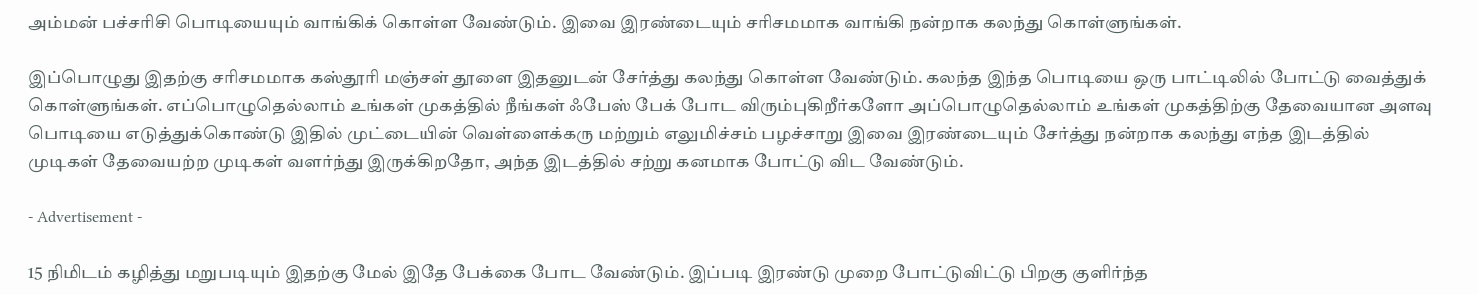அம்மன் பச்சரிசி பொடியையும் வாங்கிக் கொள்ள வேண்டும். இவை இரண்டையும் சரிசமமாக வாங்கி நன்றாக கலந்து கொள்ளுங்கள்.

இப்பொழுது இதற்கு சரிசமமாக கஸ்தூரி மஞ்சள் தூளை இதனுடன் சேர்த்து கலந்து கொள்ள வேண்டும். கலந்த இந்த பொடியை ஒரு பாட்டிலில் போட்டு வைத்துக் கொள்ளுங்கள். எப்பொழுதெல்லாம் உங்கள் முகத்தில் நீங்கள் ஃபேஸ் பேக் போட விரும்புகிறீர்களோ அப்பொழுதெல்லாம் உங்கள் முகத்திற்கு தேவையான அளவு பொடியை எடுத்துக்கொண்டு இதில் முட்டையின் வெள்ளைக்கரு மற்றும் எலுமிச்சம் பழச்சாறு இவை இரண்டையும் சேர்த்து நன்றாக கலந்து எந்த இடத்தில் முடிகள் தேவையற்ற முடிகள் வளர்ந்து இருக்கிறதோ, அந்த இடத்தில் சற்று கனமாக போட்டு விட வேண்டும்.

- Advertisement -

15 நிமிடம் கழித்து மறுபடியும் இதற்கு மேல் இதே பேக்கை போட வேண்டும். இப்படி இரண்டு முறை போட்டுவிட்டு பிறகு குளிர்ந்த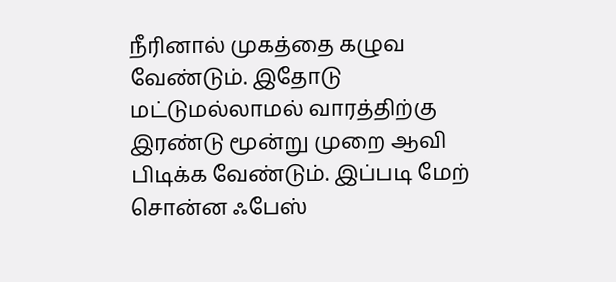நீரினால் முகத்தை கழுவ வேண்டும். இதோடு மட்டுமல்லாமல் வாரத்திற்கு இரண்டு மூன்று முறை ஆவி பிடிக்க வேண்டும். இப்படி மேற் சொன்ன ஃபேஸ்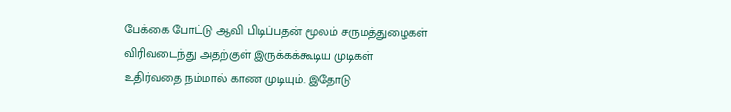பேக்கை போட்டு ஆவி பிடிப்பதன் மூலம் சருமத்துழைகள் விரிவடைந்து அதற்குள் இருக்கக்கூடிய முடிகள் உதிர்வதை நம்மால் காண முடியும். இதோடு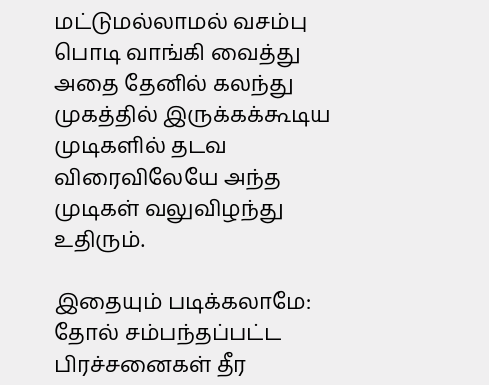மட்டுமல்லாமல் வசம்பு பொடி வாங்கி வைத்து அதை தேனில் கலந்து முகத்தில் இருக்கக்கூடிய முடிகளில் தடவ விரைவிலேயே அந்த முடிகள் வலுவிழந்து உதிரும்.

இதையும் படிக்கலாமே: தோல் சம்பந்தப்பட்ட பிரச்சனைகள் தீர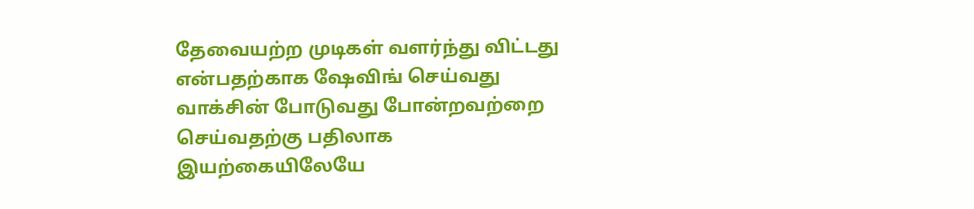தேவையற்ற முடிகள் வளர்ந்து விட்டது என்பதற்காக ஷேவிங் செய்வது வாக்சின் போடுவது போன்றவற்றை செய்வதற்கு பதிலாக இயற்கையிலேயே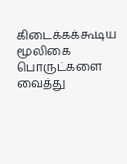கிடைக்கக்கூடிய மூலிகை பொருட்களை வைத்து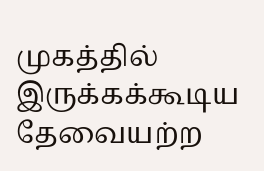முகத்தில் இருக்கக்கூடிய தேவையற்ற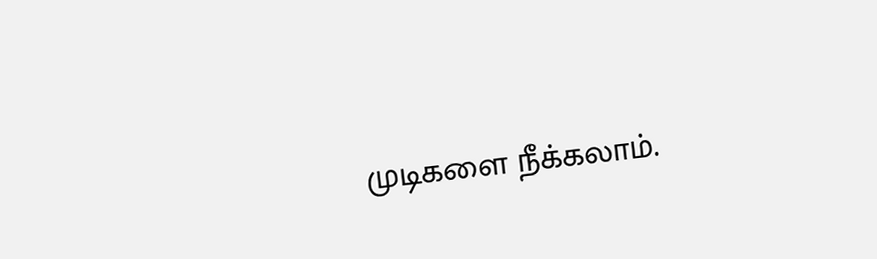முடிகளை நீக்கலாம்.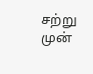சற்று முன்